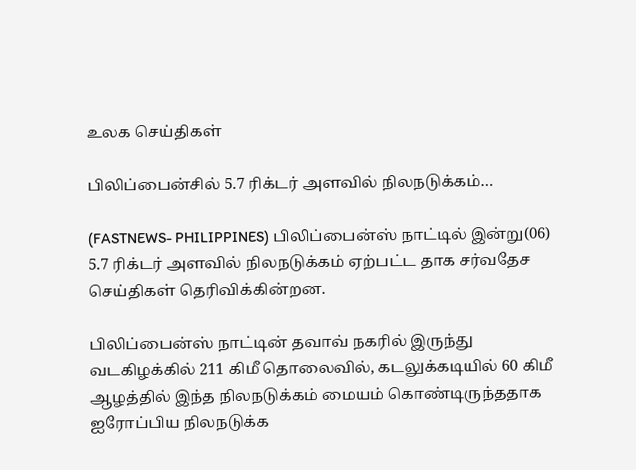உலக செய்திகள்

பிலிப்பைன்சில் 5.7 ரிக்டர் அளவில் நிலநடுக்கம்…

(FASTNEWS- PHILIPPINES) பிலிப்பைன்ஸ் நாட்டில் இன்று(06) 5.7 ரிக்டர் அளவில் நிலநடுக்கம் ஏற்பட்ட தாக சர்வதேச செய்திகள் தெரிவிக்கின்றன.

பிலிப்பைன்ஸ் நாட்டின் தவாவ் நகரில் இருந்து வடகிழக்கில் 211 கிமீ தொலைவில், கடலுக்கடியில் 60 கிமீ ஆழத்தில் இந்த நிலநடுக்கம் மையம் கொண்டிருந்ததாக ஐரோப்பிய நிலநடுக்க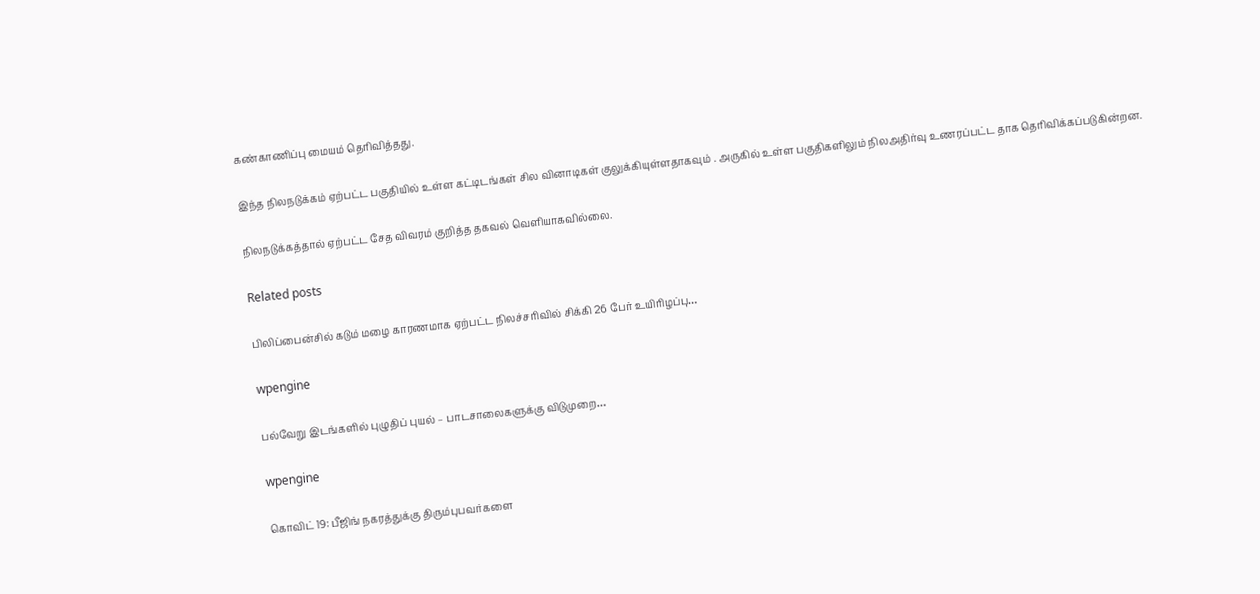கண்காணிப்பு மையம் தெரிவித்தது.

இந்த நிலநடுக்கம் ஏற்பட்ட பகுதியில் உள்ள கட்டிடங்கள் சில வினாடிகள் குலுக்கியுள்ளதாகவும் . அருகில் உள்ள பகுதிகளிலும் நிலஅதிர்வு உணரப்பட்ட தாக தெரிவிக்கப்படுகின்றன.

நிலநடுக்கத்தால் ஏற்பட்ட சேத விவரம் குறித்த தகவல் வெளியாகவில்லை.

Related posts

பிலிப்பைன்சில் கடும் மழை காரணமாக ஏற்பட்ட நிலச்சரிவில் சிக்கி 26 பேர் உயிரிழப்பு…

wpengine

பல்வேறு இடங்களில் புழுதிப் புயல் – பாடசாலைகளுக்கு விடுமுறை…

wpengine

கொவிட் 19: பீஜிங் நகரத்துக்கு திரும்புபவர்களை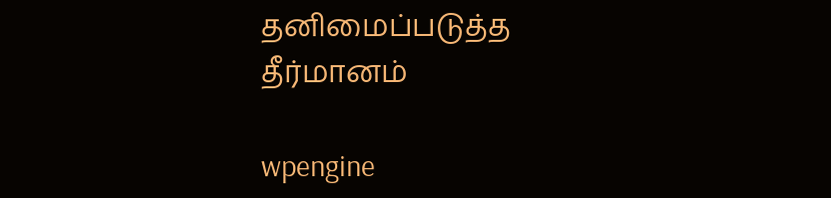தனிமைப்படுத்த தீர்மானம்

wpengine